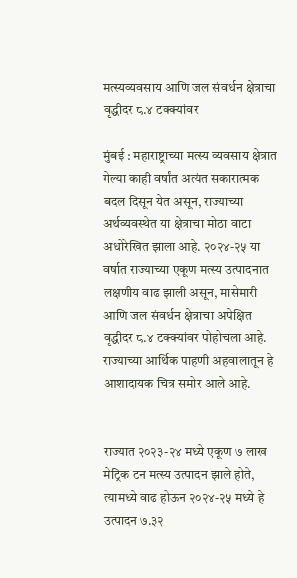मत्स्यव्यवसाय आणि जल संवर्धन क्षेत्राचा वृद्धीदर ८.४ टक्क्यांवर

मुंबई : महाराष्ट्राच्या मत्स्य व्यवसाय क्षेत्रात गेल्या काही वर्षांत अत्यंत सकारात्मक बदल दिसून येत असून, राज्याच्या अर्थव्यवस्थेत या क्षेत्राचा मोठा वाटा अधोरेखित झाला आहे. २०२४-२५ या वर्षात राज्याच्या एकूण मत्स्य उत्पादनात लक्षणीय वाढ झाली असून, मासेमारी आणि जल संवर्धन क्षेत्राचा अपेक्षित वृद्धीदर ८.४ टक्क्यांवर पोहोचला आहे. राज्याच्या आर्थिक पाहणी अहवालातून हे आशादायक चित्र समोर आले आहे.


राज्यात २०२३-२४ मध्ये एकूण ७ लाख मेट्रिक टन मत्स्य उत्पादन झाले होते, त्यामध्ये वाढ होऊन २०२४-२५ मध्ये हे उत्पादन ७.३२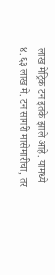लाख मेट्रिक टन इतके झाले आहे. यामध्ये ४.६३ लाख मे. टन सागरी मासेमारीचा, तर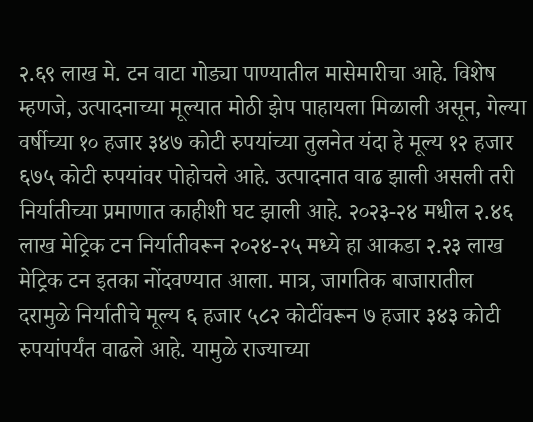२.६९ लाख मे. टन वाटा गोड्या पाण्यातील मासेमारीचा आहे. विशेष म्हणजे, उत्पादनाच्या मूल्यात मोठी झेप पाहायला मिळाली असून, गेल्या वर्षीच्या १० हजार ३४७ कोटी रुपयांच्या तुलनेत यंदा हे मूल्य १२ हजार ६७५ कोटी रुपयांवर पोहोचले आहे. उत्पादनात वाढ झाली असली तरी निर्यातीच्या प्रमाणात काहीशी घट झाली आहे. २०२३-२४ मधील २.४६ लाख मेट्रिक टन निर्यातीवरून २०२४-२५ मध्ये हा आकडा २.२३ लाख मेट्रिक टन इतका नोंदवण्यात आला. मात्र, जागतिक बाजारातील दरामुळे निर्यातीचे मूल्य ६ हजार ५८२ कोटींवरून ७ हजार ३४३ कोटी रुपयांपर्यंत वाढले आहे. यामुळे राज्याच्या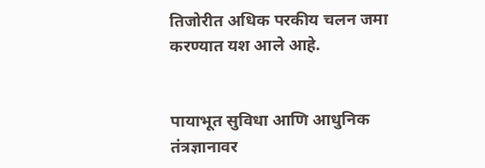तिजोरीत अधिक परकीय चलन जमा करण्यात यश आले आहे.


पायाभूत सुविधा आणि आधुनिक तंत्रज्ञानावर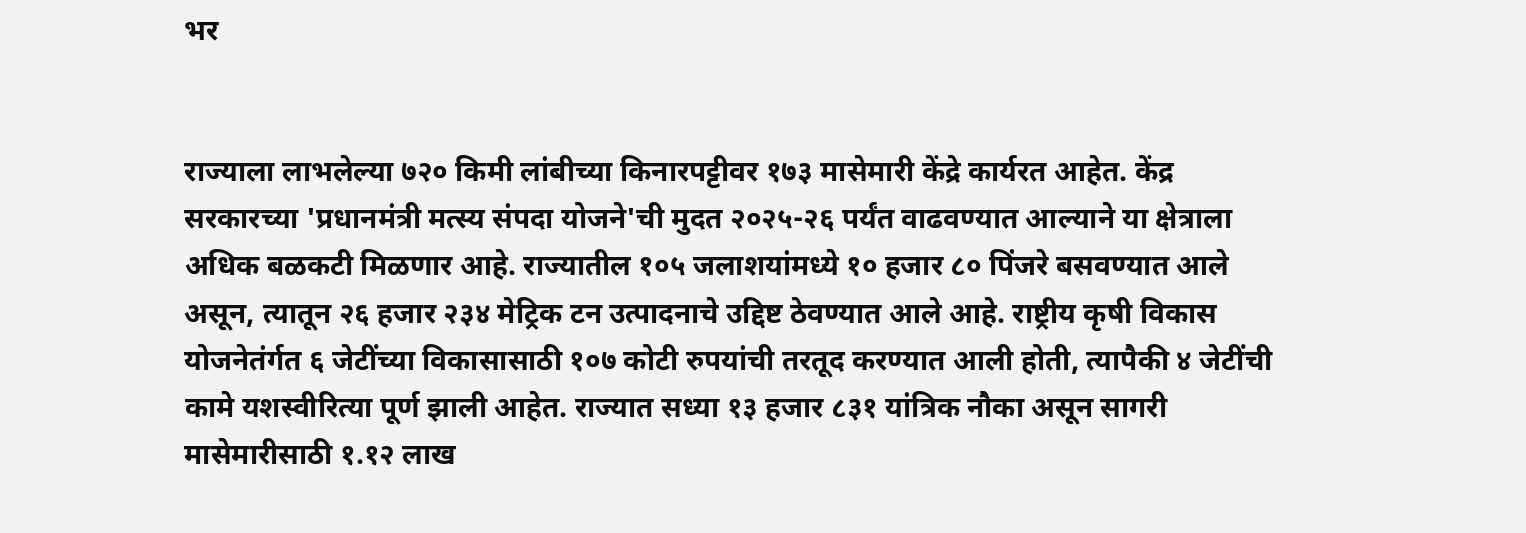भर


राज्याला लाभलेल्या ७२० किमी लांबीच्या किनारपट्टीवर १७३ मासेमारी केंद्रे कार्यरत आहेत. केंद्र सरकारच्या 'प्रधानमंत्री मत्स्य संपदा योजने'ची मुदत २०२५-२६ पर्यंत वाढवण्यात आल्याने या क्षेत्राला अधिक बळकटी मिळणार आहे. राज्यातील १०५ जलाशयांमध्ये १० हजार ८० पिंजरे बसवण्यात आले असून, त्यातून २६ हजार २३४ मेट्रिक टन उत्पादनाचे उद्दिष्ट ठेवण्यात आले आहे. राष्ट्रीय कृषी विकास योजनेतंर्गत ६ जेटींच्या विकासासाठी १०७ कोटी रुपयांची तरतूद करण्यात आली होती, त्यापैकी ४ जेटींची कामे यशस्वीरित्या पूर्ण झाली आहेत. राज्यात सध्या १३ हजार ८३१ यांत्रिक नौका असून सागरी मासेमारीसाठी १.१२ लाख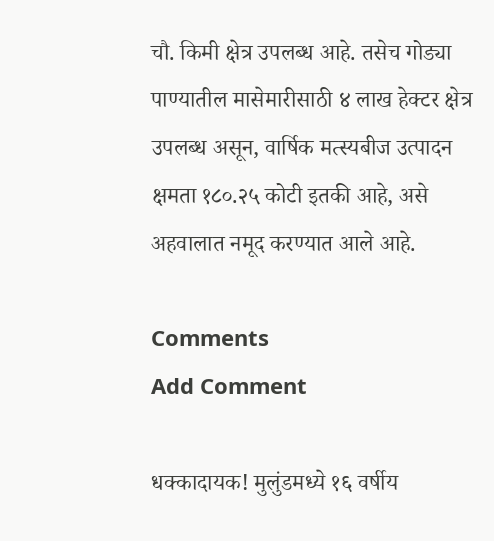चौ. किमी क्षेत्र उपलब्ध आहे. तसेच गोड्या पाण्यातील मासेमारीसाठी ४ लाख हेक्टर क्षेत्र उपलब्ध असून, वार्षिक मत्स्यबीज उत्पादन क्षमता १८०.२५ कोटी इतकी आहे, असे अहवालात नमूद करण्यात आले आहे.

Comments
Add Comment

धक्कादायक! मुलुंडमध्ये १६ वर्षीय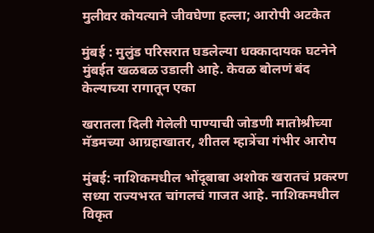मुलीवर कोयत्याने जीवघेणा हल्ला; आरोपी अटकेत

मुंबई : मुलुंड परिसरात घडलेल्या धक्कादायक घटनेने मुंबईत खळबळ उडाली आहे. केवळ बोलणं बंद केल्याच्या रागातून एका

खरातला दिली गेलेली पाण्याची जोडणी मातोश्रीच्या मॅडमच्या आग्रहाखातर, शीतल म्हात्रेंचा गंभीर आरोप

मुंबई: नाशिकमधील भोंदूबाबा अशोक खरातचं प्रकरण सध्या राज्यभरत चांगलचं गाजत आहे. नाशिकमधील विकृत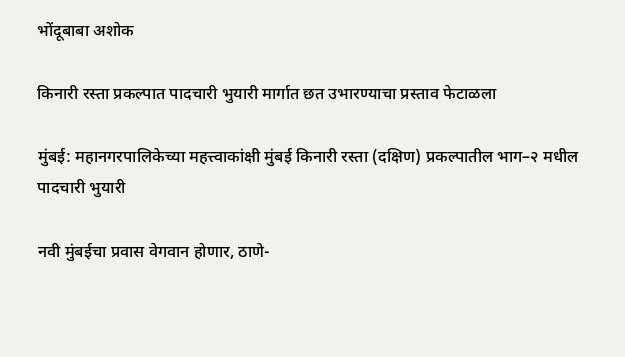भोंदूबाबा अशोक

किनारी रस्ता प्रकल्पात पादचारी भुयारी मार्गात छत उभारण्याचा प्रस्ताव फेटाळला

मुंबई: महानगरपालिकेच्या महत्त्वाकांक्षी मुंबई किनारी रस्ता (दक्षिण) प्रकल्पातील भाग–२ मधील पादचारी भुयारी

नवी मुंबईचा प्रवास वेगवान होणार, ठाणे-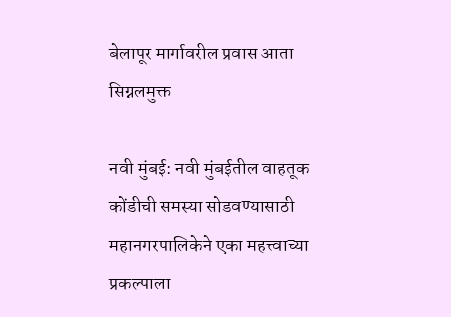बेलापूर मार्गावरील प्रवास आता सिग्नलमुक्त

नवी मुंबई: नवी मुंबईतील वाहतूक कोंडीची समस्या सोडवण्यासाठी महानगरपालिकेने एका महत्त्वाच्या प्रकल्पाला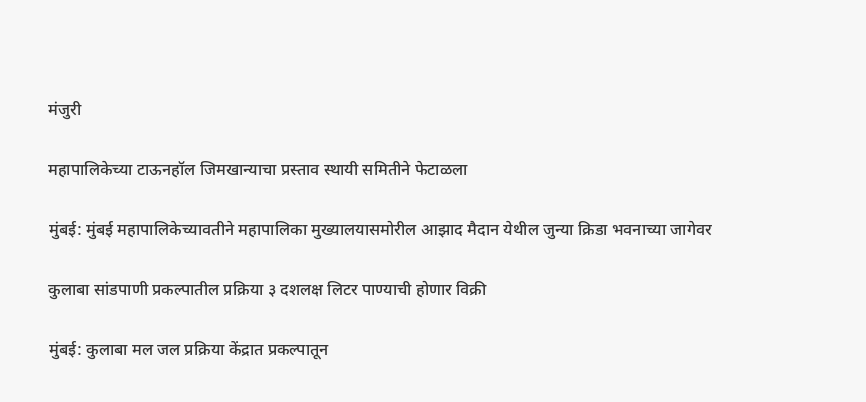मंजुरी

महापालिकेच्या टाऊनहॉल जिमखान्याचा प्रस्ताव स्थायी समितीने फेटाळला

मुंबई: मुंबई महापालिकेच्यावतीने महापालिका मुख्यालयासमोरील आझाद मैदान येथील जुन्या क्रिडा भवनाच्या जागेवर

कुलाबा सांडपाणी प्रकल्पातील प्रक्रिया ३ दशलक्ष लिटर पाण्याची होणार विक्री

मुंबई: कुलाबा मल जल प्रक्रिया केंद्रात प्रकल्पातून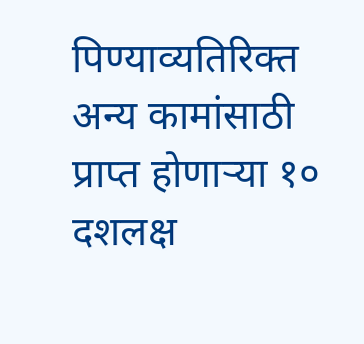पिण्याव्यतिरिक्त अन्य कामांसाठी प्राप्त होणाऱ्या १० दशलक्ष